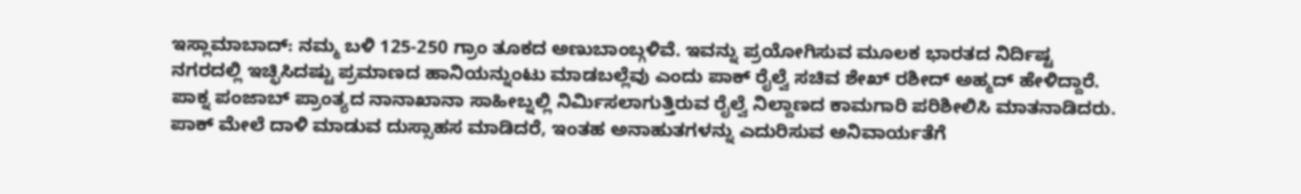ಇಸ್ಲಾಮಾಬಾದ್: ನಮ್ಮ ಬಳಿ 125-250 ಗ್ರಾಂ ತೂಕದ ಅಣುಬಾಂಬ್ಗಳಿವೆ. ಇವನ್ನು ಪ್ರಯೋಗಿಸುವ ಮೂಲಕ ಭಾರತದ ನಿರ್ದಿಷ್ಟ ನಗರದಲ್ಲಿ ಇಚ್ಛಿಸಿದಷ್ಟು ಪ್ರಮಾಣದ ಹಾನಿಯನ್ನುಂಟು ಮಾಡಬಲ್ಲೆವು ಎಂದು ಪಾಕ್ ರೈಲ್ವೆ ಸಚಿವ ಶೇಖ್ ರಶೀದ್ ಅಹ್ಮದ್ ಹೇಳಿದ್ದಾರೆ.
ಪಾಕ್ನ ಪಂಜಾಬ್ ಪ್ರಾಂತ್ಯದ ನಾನಾಖಾನಾ ಸಾಹೀಬ್ನಲ್ಲಿ ನಿರ್ಮಿಸಲಾಗುತ್ತಿರುವ ರೈಲ್ವೆ ನಿಲ್ದಾಣದ ಕಾಮಗಾರಿ ಪರಿಶೀಲಿಸಿ ಮಾತನಾಡಿದರು. ಪಾಕ್ ಮೇಲೆ ದಾಳಿ ಮಾಡುವ ದುಸ್ಸಾಹಸ ಮಾಡಿದರೆ, ಇಂತಹ ಅನಾಹುತಗಳನ್ನು ಎದುರಿಸುವ ಅನಿವಾರ್ಯತೆಗೆ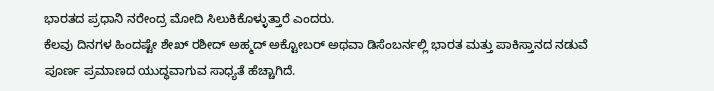ಭಾರತದ ಪ್ರಧಾನಿ ನರೇಂದ್ರ ಮೋದಿ ಸಿಲುಕಿಕೊಳ್ಳುತ್ತಾರೆ ಎಂದರು.
ಕೆಲವು ದಿನಗಳ ಹಿಂದಷ್ಟೇ ಶೇಖ್ ರಶೀದ್ ಅಹ್ಮದ್ ಅಕ್ಟೋಬರ್ ಅಥವಾ ಡಿಸೆಂಬರ್ನಲ್ಲಿ ಭಾರತ ಮತ್ತು ಪಾಕಿಸ್ತಾನದ ನಡುವೆ ಪೂರ್ಣ ಪ್ರಮಾಣದ ಯುದ್ಧವಾಗುವ ಸಾಧ್ಯತೆ ಹೆಚ್ಚಾಗಿದೆ.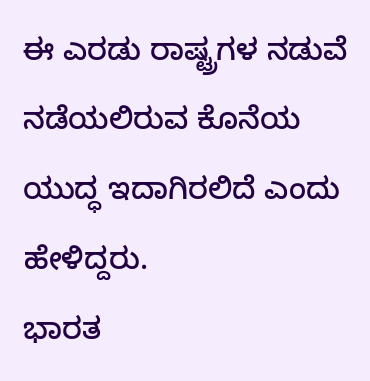ಈ ಎರಡು ರಾಷ್ಟ್ರಗಳ ನಡುವೆ ನಡೆಯಲಿರುವ ಕೊನೆಯ ಯುದ್ಧ ಇದಾಗಿರಲಿದೆ ಎಂದು ಹೇಳಿದ್ದರು.
ಭಾರತ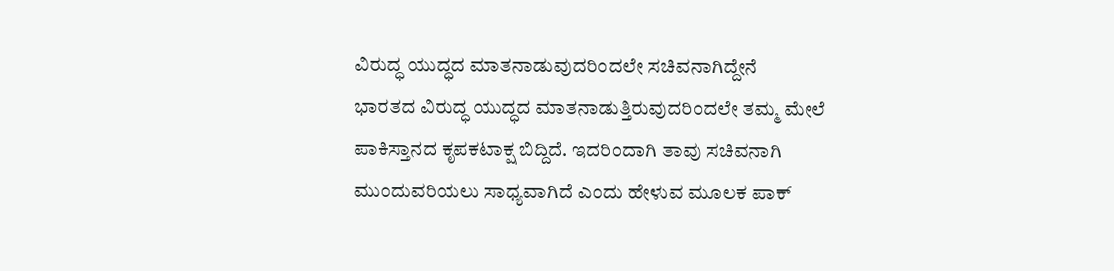ವಿರುದ್ಧ ಯುದ್ಧದ ಮಾತನಾಡುವುದರಿಂದಲೇ ಸಚಿವನಾಗಿದ್ದೇನೆ
ಭಾರತದ ವಿರುದ್ಧ ಯುದ್ಧದ ಮಾತನಾಡುತ್ತಿರುವುದರಿಂದಲೇ ತಮ್ಮ ಮೇಲೆ ಪಾಕಿಸ್ತಾನದ ಕೃಪಕಟಾಕ್ಷ ಬಿದ್ದಿದೆ. ಇದರಿಂದಾಗಿ ತಾವು ಸಚಿವನಾಗಿ ಮುಂದುವರಿಯಲು ಸಾಧ್ಯವಾಗಿದೆ ಎಂದು ಹೇಳುವ ಮೂಲಕ ಪಾಕ್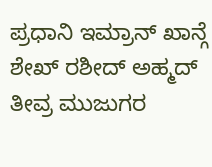ಪ್ರಧಾನಿ ಇಮ್ರಾನ್ ಖಾನ್ಗೆ ಶೇಖ್ ರಶೀದ್ ಅಹ್ಮದ್ ತೀವ್ರ ಮುಜುಗರ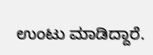ಉಂಟು ಮಾಡಿದ್ದಾರೆ.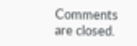Comments are closed.